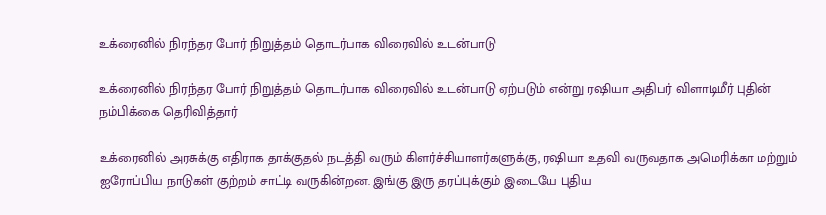உக்ரைனில் நிரந்தர போர் நிறுத்தம் தொடர்பாக விரைவில் உடன்பாடு

உக்ரைனில் நிரந்தர போர் நிறுத்தம் தொடர்பாக விரைவில் உடன்பாடு ஏற்படும் என்று ரஷியா அதிபர் விளாடிமீர் புதின் நம்பிக்கை தெரிவித்தார்

உக்ரைனில் அரசுக்கு எதிராக தாக்குதல் நடத்தி வரும் கிளர்ச்சியாளர்களுக்கு, ரஷியா உதவி வருவதாக அமெரிக்கா மற்றும் ஐரோப்பிய நாடுகள் குற்றம் சாட்டி வருகின்றன. இங்கு இரு தரப்புக்கும் இடையே புதிய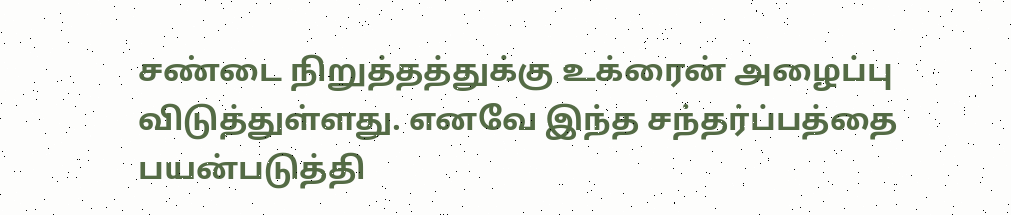சண்டை நிறுத்தத்துக்கு உக்ரைன் அழைப்பு விடுத்துள்ளது. எனவே இந்த சந்தர்ப்பத்தை பயன்படுத்தி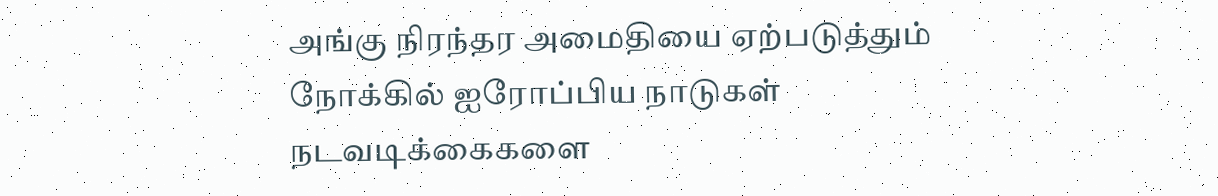அங்கு நிரந்தர அமைதியை ஏற்படுத்தும் நோக்கில் ஐரோப்பிய நாடுகள் நடவடிக்கைகளை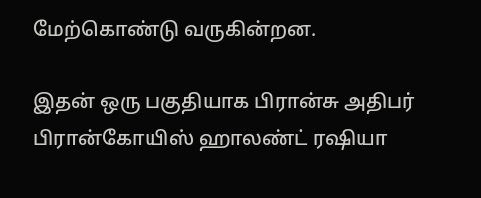மேற்கொண்டு வருகின்றன.

இதன் ஒரு பகுதியாக பிரான்சு அதிபர் பிரான்கோயிஸ் ஹாலண்ட் ரஷியா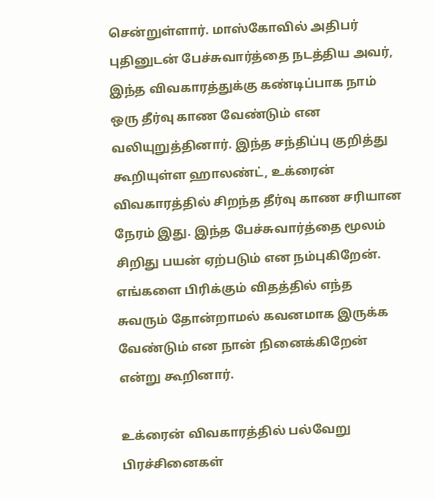சென்றுள்ளார். மாஸ்கோவில் அதிபர் புதினுடன் பேச்சுவார்த்தை நடத்திய அவர், இந்த விவகாரத்துக்கு கண்டிப்பாக நாம் ஒரு தீர்வு காண வேண்டும் என வலியுறுத்தினார். இந்த சந்திப்பு குறித்து கூறியுள்ள ஹாலண்ட், உக்ரைன் விவகாரத்தில் சிறந்த தீர்வு காண சரியான நேரம் இது. இந்த பேச்சுவார்த்தை மூலம் சிறிது பயன் ஏற்படும் என நம்புகிறேன். எங்களை பிரிக்கும் விதத்தில் எந்த சுவரும் தோன்றாமல் கவனமாக இருக்க வேண்டும் என நான் நினைக்கிறேன் என்று கூறினார்.

உக்ரைன் விவகாரத்தில் பல்வேறு பிரச்சினைகள்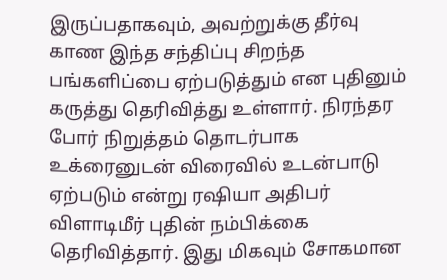இருப்பதாகவும், அவற்றுக்கு தீர்வு காண இந்த சந்திப்பு சிறந்த பங்களிப்பை ஏற்படுத்தும் என புதினும் கருத்து தெரிவித்து உள்ளார். நிரந்தர போர் நிறுத்தம் தொடர்பாக உக்ரைனுடன் விரைவில் உடன்பாடு ஏற்படும் என்று ரஷியா அதிபர் விளாடிமீர் புதின் நம்பிக்கை தெரிவித்தார். இது மிகவும் சோகமான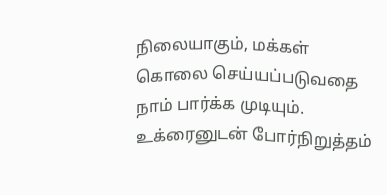நிலையாகும், மக்கள் கொலை செய்யப்படுவதை நாம் பார்க்க முடியும். உக்ரைனுடன் போர்நிறுத்தம்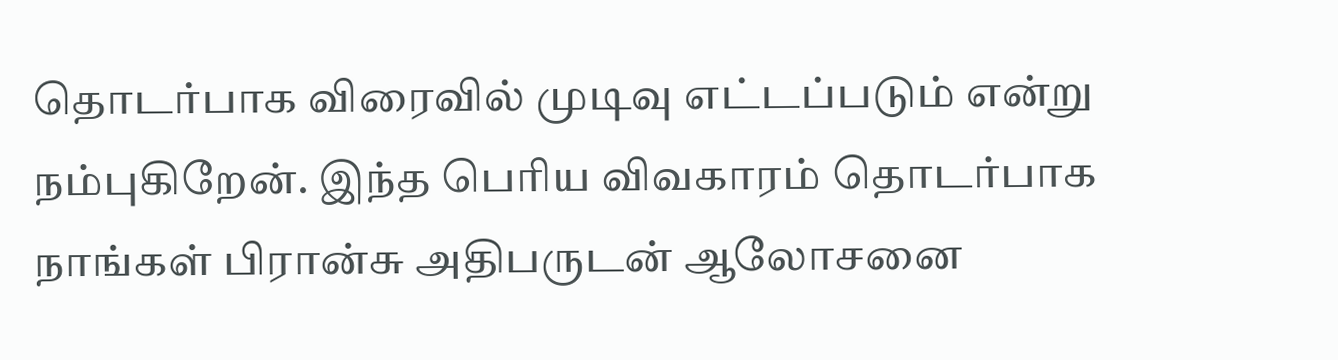தொடர்பாக விரைவில் முடிவு எட்டப்படும் என்று நம்புகிறேன். இந்த பெரிய விவகாரம் தொடர்பாக நாங்கள் பிரான்சு அதிபருடன் ஆலோசனை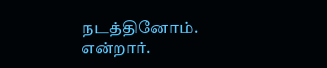நடத்தினோம். என்றார்.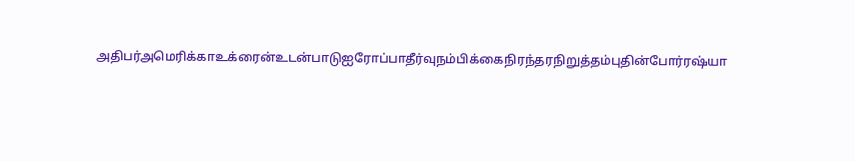அதிபர்அமெரிக்காஉக்ரைன்உடன்பாடுஐரோப்பாதீர்வுநம்பிக்கைநிரந்தரநிறுத்தம்புதின்போர்ரஷ்யா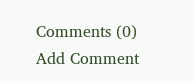Comments (0)
Add Comment